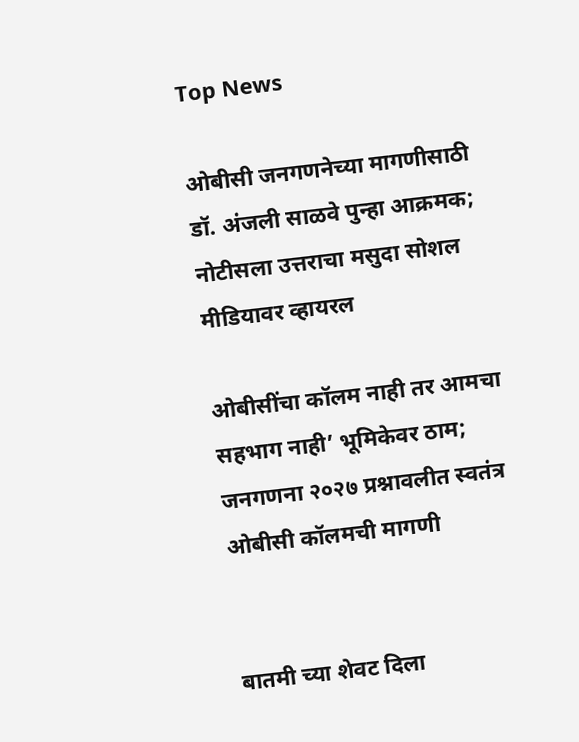Top News

ओबीसी जनगणनेच्या मागणीसाठी डॉ. अंजली साळवे पुन्हा आक्रमक; नोटीसला उत्तराचा मसुदा सोशल मीडियावर व्हायरल

ओबीसींचा कॉलम नाही तर आमचा सहभाग नाही’ भूमिकेवर ठाम; जनगणना २०२७ प्रश्नावलीत स्वतंत्र ओबीसी कॉलमची मागणी


बातमी च्या शेवट दिला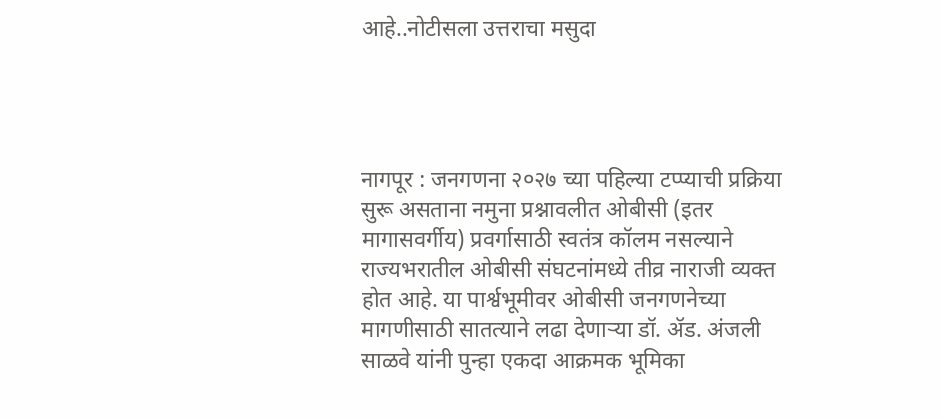आहे..नोटीसला उत्तराचा मसुदा




नागपूर : जनगणना २०२७ च्या पहिल्या टप्प्याची प्रक्रिया सुरू असताना नमुना प्रश्नावलीत ओबीसी (इतर मागासवर्गीय) प्रवर्गासाठी स्वतंत्र कॉलम नसल्याने राज्यभरातील ओबीसी संघटनांमध्ये तीव्र नाराजी व्यक्त होत आहे. या पार्श्वभूमीवर ओबीसी जनगणनेच्या मागणीसाठी सातत्याने लढा देणाऱ्या डॉ. ॲड. अंजली साळवे यांनी पुन्हा एकदा आक्रमक भूमिका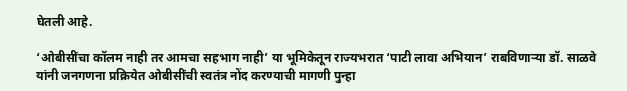घेतली आहे.

‘ओबीसींचा कॉलम नाही तर आमचा सहभाग नाही’ या भूमिकेतून राज्यभरात ‘पाटी लावा अभियान’ राबविणाऱ्या डॉ. साळवे यांनी जनगणना प्रक्रियेत ओबीसींची स्वतंत्र नोंद करण्याची मागणी पुन्हा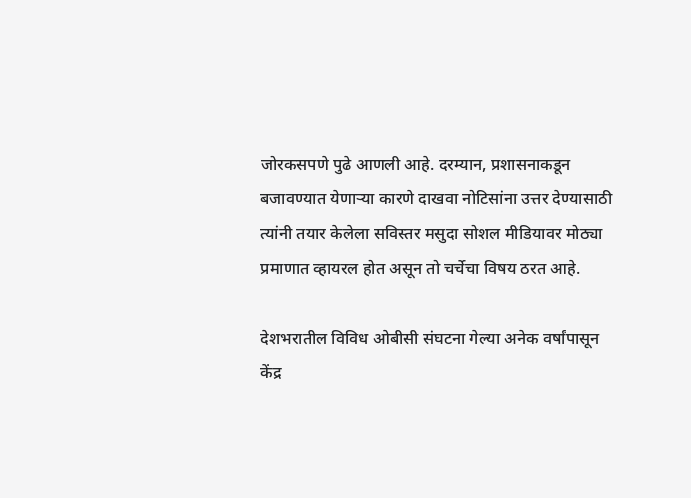जोरकसपणे पुढे आणली आहे. दरम्यान, प्रशासनाकडून बजावण्यात येणाऱ्या कारणे दाखवा नोटिसांना उत्तर देण्यासाठी त्यांनी तयार केलेला सविस्तर मसुदा सोशल मीडियावर मोठ्या प्रमाणात व्हायरल होत असून तो चर्चेचा विषय ठरत आहे.

देशभरातील विविध ओबीसी संघटना गेल्या अनेक वर्षांपासून केंद्र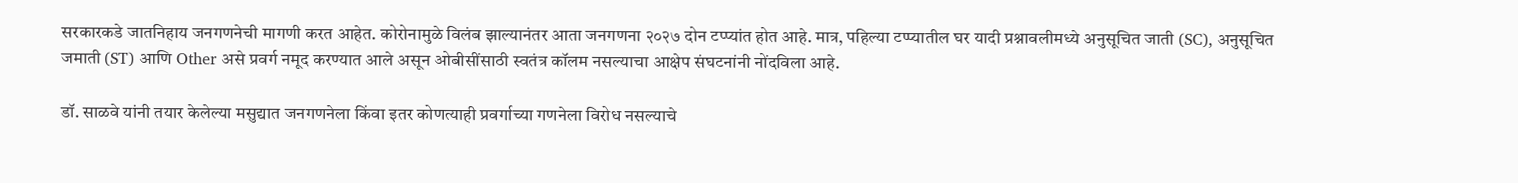सरकारकडे जातनिहाय जनगणनेची मागणी करत आहेत. कोरोनामुळे विलंब झाल्यानंतर आता जनगणना २०२७ दोन टप्प्यांत होत आहे. मात्र, पहिल्या टप्प्यातील घर यादी प्रश्नावलीमध्ये अनुसूचित जाती (SC), अनुसूचित जमाती (ST) आणि Other असे प्रवर्ग नमूद करण्यात आले असून ओबीसींसाठी स्वतंत्र कॉलम नसल्याचा आक्षेप संघटनांनी नोंदविला आहे.

डॉ. साळवे यांनी तयार केलेल्या मसुद्यात जनगणनेला किंवा इतर कोणत्याही प्रवर्गाच्या गणनेला विरोध नसल्याचे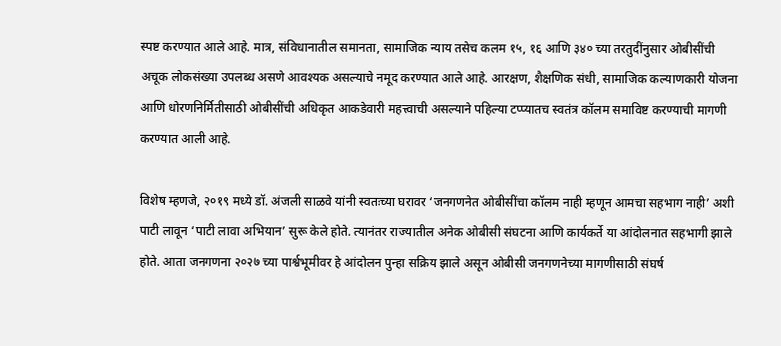स्पष्ट करण्यात आले आहे. मात्र, संविधानातील समानता, सामाजिक न्याय तसेच कलम १५, १६ आणि ३४० च्या तरतुदींनुसार ओबीसींची अचूक लोकसंख्या उपलब्ध असणे आवश्यक असल्याचे नमूद करण्यात आले आहे. आरक्षण, शैक्षणिक संधी, सामाजिक कल्याणकारी योजना आणि धोरणनिर्मितीसाठी ओबीसींची अधिकृत आकडेवारी महत्त्वाची असल्याने पहिल्या टप्प्यातच स्वतंत्र कॉलम समाविष्ट करण्याची मागणी करण्यात आली आहे.

विशेष म्हणजे, २०१९ मध्ये डॉ. अंजली साळवे यांनी स्वतःच्या घरावर ‘जनगणनेत ओबीसींचा कॉलम नाही म्हणून आमचा सहभाग नाही’ अशी पाटी लावून ‘पाटी लावा अभियान’ सुरू केले होते. त्यानंतर राज्यातील अनेक ओबीसी संघटना आणि कार्यकर्ते या आंदोलनात सहभागी झाले होते. आता जनगणना २०२७ च्या पार्श्वभूमीवर हे आंदोलन पुन्हा सक्रिय झाले असून ओबीसी जनगणनेच्या मागणीसाठी संघर्ष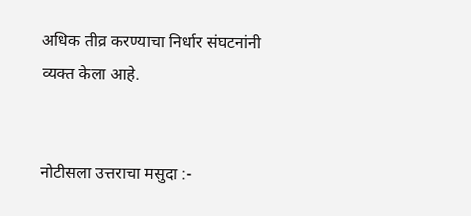अधिक तीव्र करण्याचा निर्धार संघटनांनी व्यक्त केला आहे.


नोटीसला उत्तराचा मसुदा :-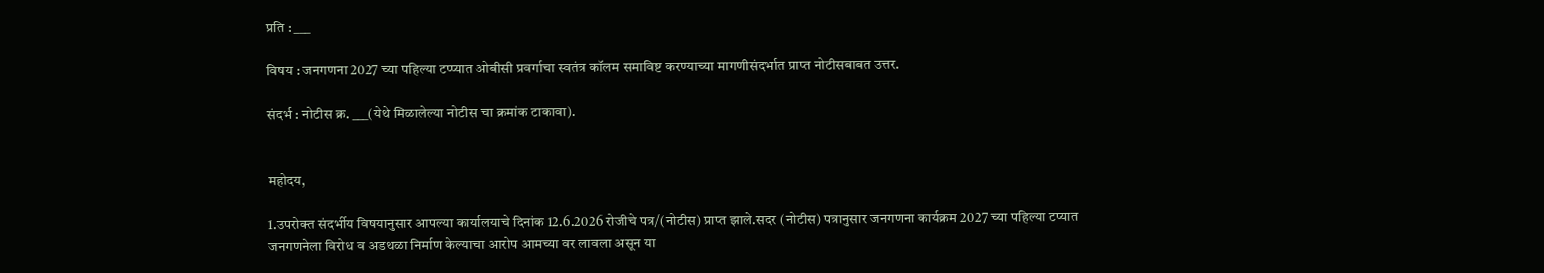प्रति : ___

विषय : जनगणना 2027 च्या पहिल्या टप्प्यात ओबीसी प्रवर्गाचा स्वतंत्र कॉलम समाविष्ट करण्याच्या मागणीसंदर्भात प्राप्त नोटीसबाबत उत्तर.

संदर्भ : नोटीस क्र. ___(येथे मिळालेल्या नोटीस चा क्रमांक टाकावा).


महोदय,

1.उपरोक्त संदर्भीय विषयानुसार आपल्या कार्यालयाचे दिनांक 12.6.2026 रोजीचे पत्र/(नोटीस) प्राप्त झाले.सदर (नोटीस) पत्रानुसार जनगणना कार्यक्रम 2027 च्या पहिल्या टप्यात जनगणनेला विरोध व अडथळा निर्माण केल्याचा आरोप आमच्या वर लावला असून या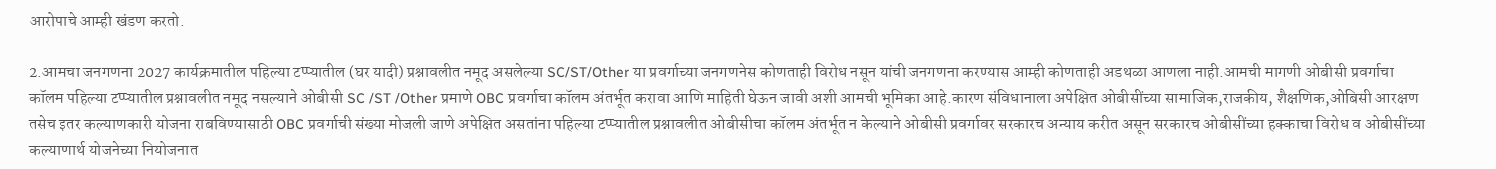आरोपाचे आम्ही खंडण करतो.

2.आमचा जनगणना 2027 कार्यक्रमातील पहिल्या टप्प्यातील (घर यादी) प्रश्नावलीत नमूद असलेल्या SC/ST/Other या प्रवर्गाच्या जनगणनेस कोणताही विरोध नसून यांची जनगणना करण्यास आम्ही कोणताही अडथळा आणला नाही.आमची मागणी ओबीसी प्रवर्गाचा कॉलम पहिल्या टप्प्यातील प्रश्नावलीत नमूद नसल्याने ओबीसी SC /ST /Other प्रमाणे OBC प्रवर्गाचा कॉलम अंतर्भूत करावा आणि माहिती घेऊन जावी अशी आमची भूमिका आहे.कारण संविधानाला अपेक्षित ओबीसींच्या सामाजिक,राजकीय, शैक्षणिक,ओबिसी आरक्षण तसेच इतर कल्याणकारी योजना राबविण्यासाठी OBC प्रवर्गाची संख्या मोजली जाणे अपेक्षित असतांना पहिल्या टप्प्यातील प्रश्नावलीत ओबीसीचा कॉलम अंतर्भूत न केल्याने ओबीसी प्रवर्गावर सरकारच अन्याय करीत असून सरकारच ओबीसींच्या हक्काचा विरोध व ओबीसींच्या कल्याणार्थ योजनेच्या नियोजनात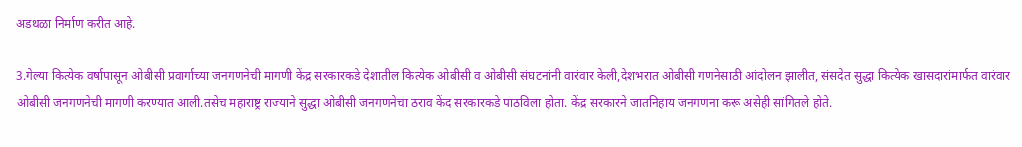अडथळा निर्माण करीत आहे.

3.गेल्या कित्येक वर्षापासून ओबीसी प्रवार्गाच्या जनगणनेची मागणी केंद्र सरकारकडे देशातील कित्येक ओबीसी व ओबीसी संघटनांनी वारंवार केली,देशभरात ओबीसी गणनेसाठी आंदोलन झालीत, संसदेत सुद्धा कित्येक खासदारांमार्फत वारंवार ओबीसी जनगणनेची मागणी करण्यात आली.तसेच महाराष्ट्र राज्याने सुद्धा ओबीसी जनगणनेचा ठराव केंद सरकारकडे पाठविला होता. केंद्र सरकारने जातनिहाय जनगणना करू असेही सांगितले होते.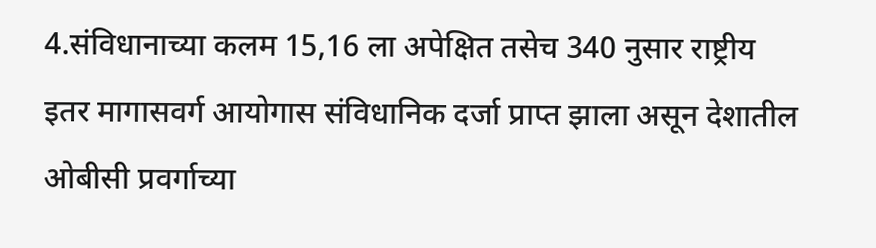4.संविधानाच्या कलम 15,16 ला अपेक्षित तसेच 340 नुसार राष्ट्रीय इतर मागासवर्ग आयोगास संविधानिक दर्जा प्राप्त झाला असून देशातील ओबीसी प्रवर्गाच्या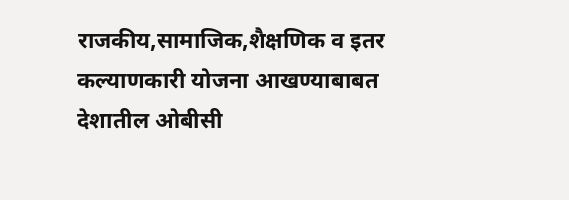राजकीय,सामाजिक,शैक्षणिक व इतर कल्याणकारी योजना आखण्याबाबत देशातील ओबीसी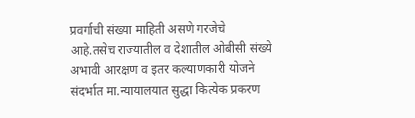प्रवर्गाची संख्या माहिती असणे गरजेचे आहे.तसेच राज्यातील व देशातील ओबीसी संख्ये अभावी आरक्षण व इतर कल्याणकारी योजने संदर्भात मा.न्यायालयात सुद्धा कित्येक प्रकरण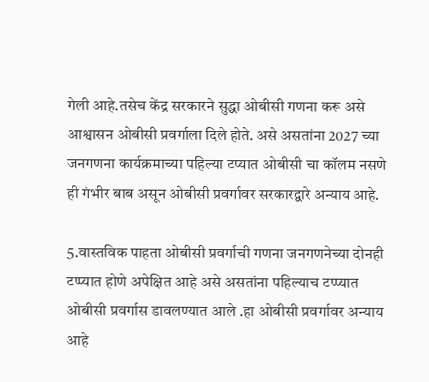गेली आहे.तसेच केंद्र सरकारने सुद्धा ओबीसी गणना करू असे आश्वासन ओबीसी प्रवर्गाला दिले होते. असे असतांना 2027 च्या जनगणना कार्यक्रमाच्या पहिल्या टप्यात ओबीसी चा कॉलम नसणे ही गंभीर बाब असून ओबीसी प्रवर्गावर सरकारद्वारे अन्याय आहे.

5.वास्तविक पाहता ओबीसी प्रवर्गाची गणना जनगणनेच्या दोनही टप्प्यात होणे अपेक्षित आहे असे असतांना पहिल्याच टप्प्यात ओबीसी प्रवर्गास डावलण्यात आले .हा ओबीसी प्रवर्गावर अन्याय आहे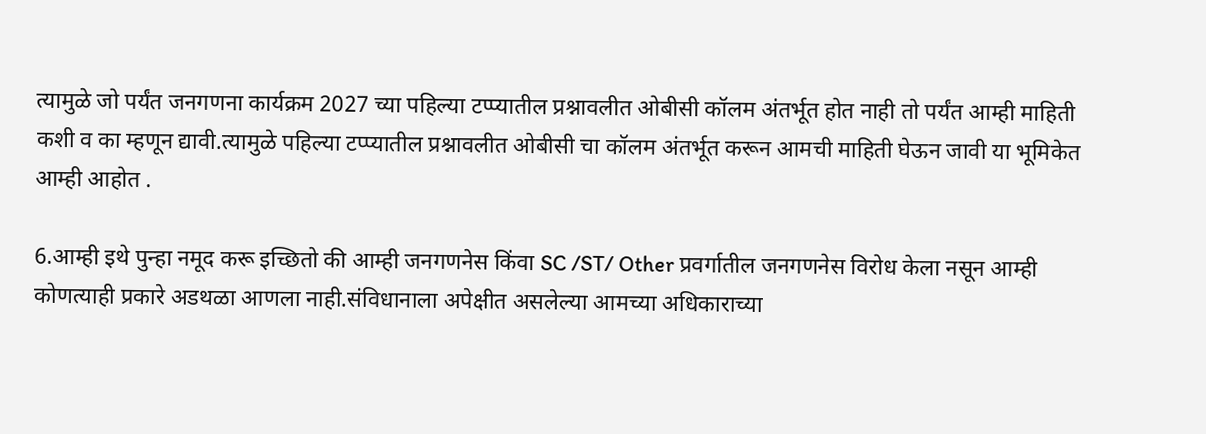त्यामुळे जो पर्यंत जनगणना कार्यक्रम 2027 च्या पहिल्या टप्प्यातील प्रश्नावलीत ओबीसी कॉलम अंतर्भूत होत नाही तो पर्यंत आम्ही माहिती कशी व का म्हणून द्यावी.त्यामुळे पहिल्या टप्प्यातील प्रश्नावलीत ओबीसी चा कॉलम अंतर्भूत करून आमची माहिती घेऊन जावी या भूमिकेत आम्ही आहोत .

6.आम्ही इथे पुन्हा नमूद करू इच्छितो की आम्ही जनगणनेस किंवा SC /ST/ Other प्रवर्गातील जनगणनेस विरोध केला नसून आम्ही कोणत्याही प्रकारे अडथळा आणला नाही.संविधानाला अपेक्षीत असलेल्या आमच्या अधिकाराच्या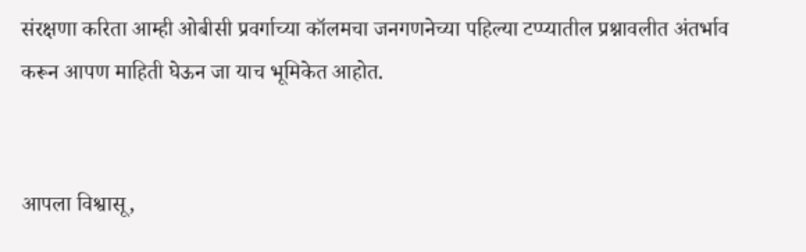संरक्षणा करिता आम्ही ओबीसी प्रवर्गाच्या कॉलमचा जनगणनेच्या पहिल्या टप्प्यातील प्रश्नावलीत अंतर्भाव करून आपण माहिती घेऊन जा याच भूमिकेत आहोत.


आपला विश्वासू,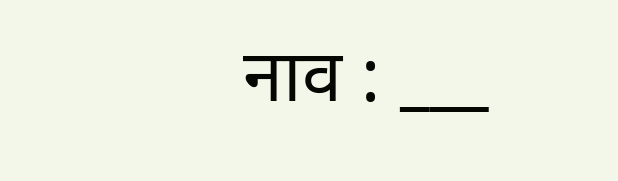नाव : ___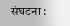संघटना :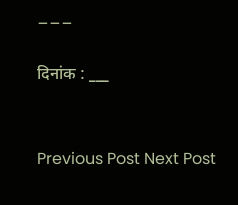___

दिनांक : ___


Previous Post Next Post